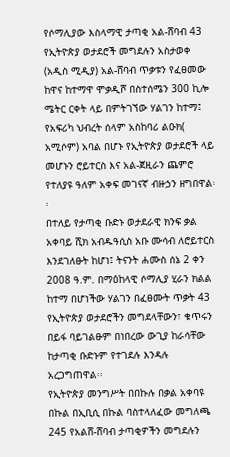የሶማሊያው እስላማዊ ታጣቂ አል-ሸባብ 43 የኢትዮጵያ ወታደሮች መግደሉን አስታወቀ
(አዲስ ሚዲያ) አል-ሸባብ ጥቃቱን የፈፀመው ከዋና ከተማዋ ሞቃዲሾ በስተሰሜን 300 ኪሎ ሜትር ርቀት ላይ በምትገኘው ሃልገን ከተማ፤ የአፍሪካ ህብረት ሰላም አስከባሪ ልዑክ( አሚሶም) አባል በሆኑ የኢትዮጵያ ወታደሮች ላይ መሆኑን ሮይተርስ እና አል-ጀዚራን ጨምሮ የተለያዩ ዓለም አቀፍ መገናኛ ብዙኃን ዘግበዋል፡፡
በተለይ የታጣቂ ቡድኑ ወታደራዊ ክንፍ ቃል አቀባይ ሺክ አብዱዓሲስ አቡ ሙሳብ ለሮይተርስ እንደገለፁት ከሆነ፤ ትናንት ሐሙስ ሰኔ 2 ቀን 2008 ዓ.ም. በማዕከላዊ ሶማሊያ ሂራን ክልል ከተማ በሆነችው ሃልገን በፈፀሙት ጥቃት 43 የኢትዮጵያ ወታደሮችን መግደላቸውን፣ ቁጥሩን በይፋ ባይገልፁም በነበረው ውጊያ ከራሳቸው ከታጣቂ ቡድኑም የተገደሉ እንዳሉ አረጋግጠዋል፡፡
የኢትዮጵያ መንግሥት በበኩሉ በቃል አቀባዩ በኩል በኢቢሲ በኩል ባስተላለፈው መግለጫ 245 የአልሸ-ሸባብ ታጣቂዎችን መግደሉን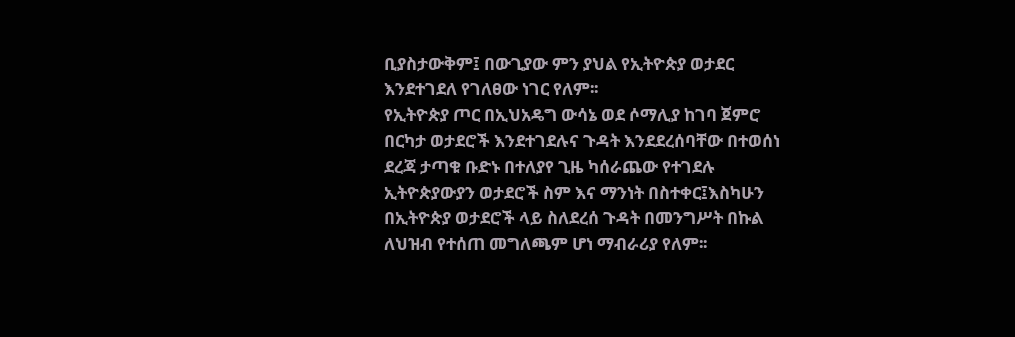ቢያስታውቅም፤ በውጊያው ምን ያህል የኢትዮጵያ ወታደር እንደተገደለ የገለፀው ነገር የለም፡፡
የኢትዮጵያ ጦር በኢህአዴግ ውሳኔ ወደ ሶማሊያ ከገባ ጀምሮ በርካታ ወታደሮች እንደተገደሉና ጉዳት እንደደረሰባቸው በተወሰነ ደረጃ ታጣቁ ቡድኑ በተለያየ ጊዜ ካሰራጨው የተገደሉ ኢትዮጵያውያን ወታደሮች ስም እና ማንነት በስተቀር፤እስካሁን በኢትዮጵያ ወታደሮች ላይ ስለደረሰ ጉዳት በመንግሥት በኩል ለህዝብ የተሰጠ መግለጫም ሆነ ማብራሪያ የለም፡፡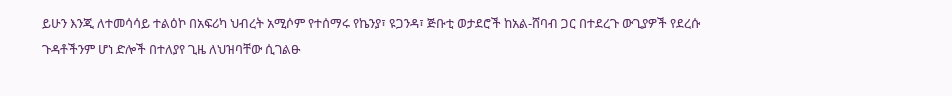ይሁን እንጂ ለተመሳሳይ ተልዕኮ በአፍሪካ ህብረት አሚሶም የተሰማሩ የኬንያ፣ ዩጋንዳ፣ ጅቡቲ ወታደሮች ከአል-ሸባብ ጋር በተደረጉ ውጊያዎች የደረሱ ጉዳቶችንም ሆነ ድሎች በተለያየ ጊዜ ለህዝባቸው ሲገልፁ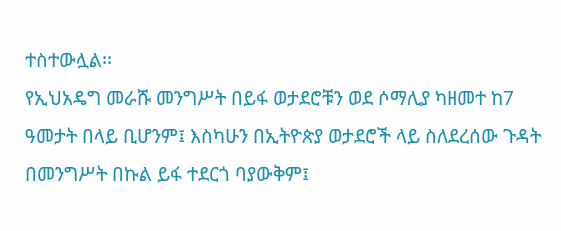ተስተውሏል፡፡
የኢህአዴግ መራሹ መንግሥት በይፋ ወታደሮቹን ወደ ሶማሊያ ካዘመተ ከ7 ዓመታት በላይ ቢሆንም፤ እስካሁን በኢትዮጵያ ወታደሮች ላይ ስለደረሰው ጉዳት በመንግሥት በኩል ይፋ ተደርጎ ባያውቅም፤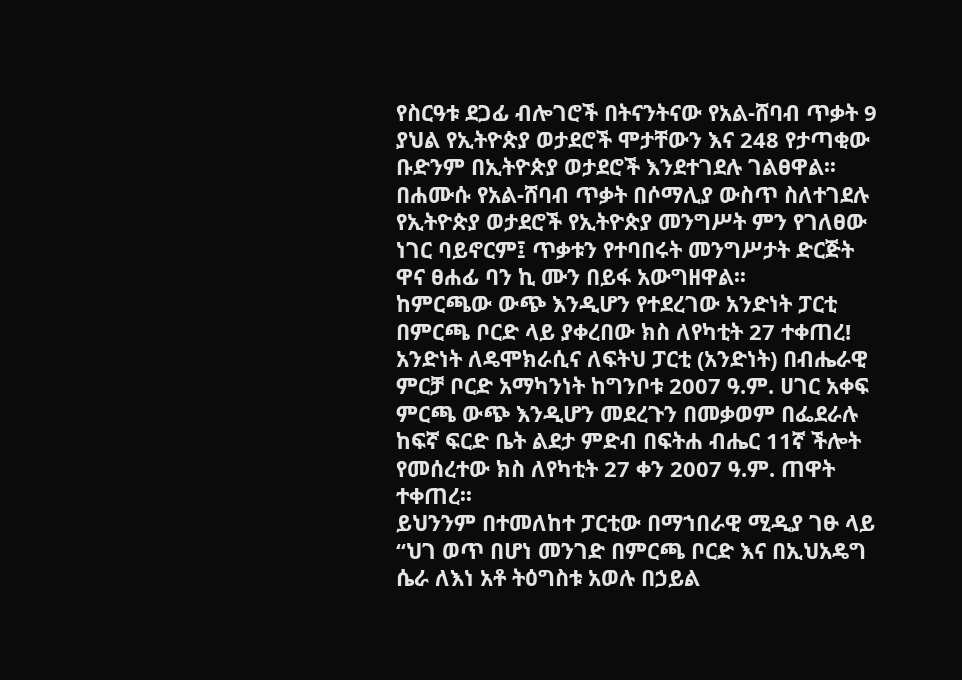የስርዓቱ ደጋፊ ብሎገሮች በትናንትናው የአል-ሸባብ ጥቃት 9 ያህል የኢትዮጵያ ወታደሮች ሞታቸውን እና 248 የታጣቂው ቡድንም በኢትዮጵያ ወታደሮች እንደተገደሉ ገልፀዋል፡፡
በሐሙሱ የአል-ሸባብ ጥቃት በሶማሊያ ውስጥ ስለተገደሉ የኢትዮጵያ ወታደሮች የኢትዮጵያ መንግሥት ምን የገለፀው ነገር ባይኖርም፤ ጥቃቱን የተባበሩት መንግሥታት ድርጅት ዋና ፀሐፊ ባን ኪ ሙን በይፋ አውግዘዋል፡፡
ከምርጫው ውጭ እንዲሆን የተደረገው አንድነት ፓርቲ በምርጫ ቦርድ ላይ ያቀረበው ክስ ለየካቲት 27 ተቀጠረ!
አንድነት ለዴሞክራሲና ለፍትህ ፓርቲ (አንድነት) በብሔራዊ ምርቻ ቦርድ አማካንነት ከግንቦቱ 2007 ዓ.ም. ሀገር አቀፍ ምርጫ ውጭ እንዲሆን መደረጉን በመቃወም በፌደራሉ ከፍኛ ፍርድ ቤት ልደታ ምድብ በፍትሐ ብሔር 11ኛ ችሎት የመሰረተው ክስ ለየካቲት 27 ቀን 2007 ዓ.ም. ጠዋት ተቀጠረ፡፡
ይህንንም በተመለከተ ፓርቲው በማኀበራዊ ሚዲያ ገፁ ላይ “ህገ ወጥ በሆነ መንገድ በምርጫ ቦርድ እና በኢህአዴግ ሴራ ለእነ አቶ ትዕግስቱ አወሉ በኃይል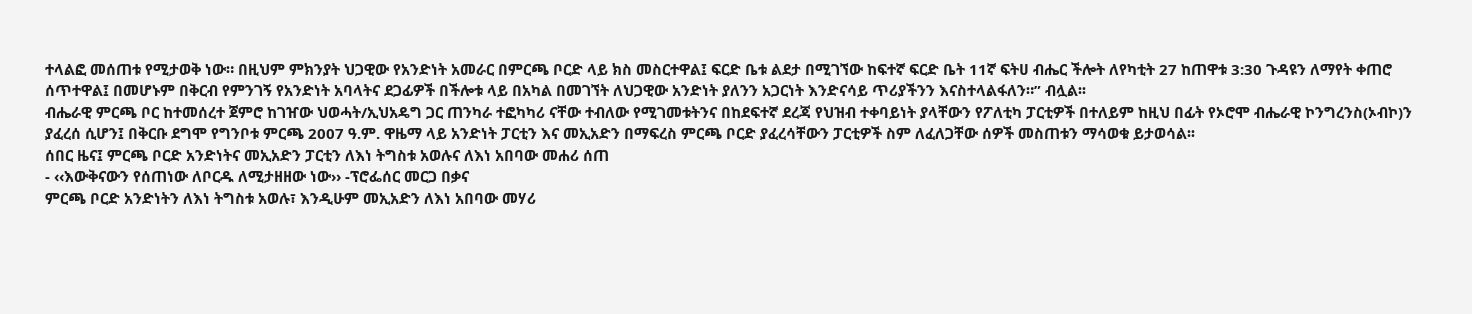ተላልፎ መሰጠቱ የሚታወቅ ነው። በዚህም ምክንያት ህጋዊው የአንድነት አመራር በምርጫ ቦርድ ላይ ክስ መስርተዋል፤ ፍርድ ቤቱ ልደታ በሚገኘው ከፍተኛ ፍርድ ቤት 11ኛ ፍትሀ ብሔር ችሎት ለየካቲት 27 ከጠዋቱ 3:30 ጉዳዩን ለማየት ቀጠሮ ሰጥተዋል፤ በመሆኑም በቅርብ የምንገኝ የአንድነት አባላትና ደጋፊዎች በችሎቱ ላይ በአካል በመገኘት ለህጋዊው አንድነት ያለንን አጋርነት እንድናሳይ ጥሪያችንን እናስተላልፋለን።” ብሏል፡፡
ብሔራዊ ምርጫ ቦር ከተመሰረተ ጀምሮ ከገዠው ህወሓት/ኢህአዴግ ጋር ጠንካራ ተፎካካሪ ናቸው ተብለው የሚገመቱትንና በከደፍተኛ ደረጃ የህዝብ ተቀባይነት ያላቸውን የፖለቲካ ፓርቲዎች በተለይም ከዚህ በፊት የኦሮሞ ብሔራዊ ኮንግረንስ(ኦብኮ)ን ያፈረሰ ሲሆን፤ በቅርቡ ደግሞ የግንቦቱ ምርጫ 2007 ዓ.ም. ዋዜማ ላይ አንድነት ፓርቲን እና መኢአድን በማፍረስ ምርጫ ቦርድ ያፈረሳቸውን ፓርቲዎች ስም ለፈለጋቸው ሰዎች መስጠቱን ማሳወቁ ይታወሳል፡፡
ሰበር ዜና፤ ምርጫ ቦርድ አንድነትና መኢአድን ፓርቲን ለእነ ትግስቱ አወሉና ለእነ አበባው መሐሪ ሰጠ
- ‹‹እውቅናውን የሰጠነው ለቦርዱ ለሚታዘዘው ነው›› -ፕሮፌሰር መርጋ በቃና
ምርጫ ቦርድ አንድነትን ለእነ ትግስቱ አወሉ፣ እንዲሁም መኢአድን ለእነ አበባው መሃሪ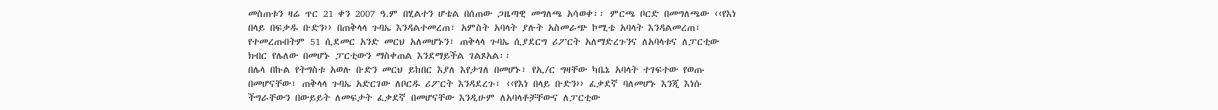መስጠቱን ዛሬ ጥር 21 ቀን 2007 ዓ.ም በሂልተን ሆቴል በሰጠው ጋዜጣዊ መግለጫ አሳወቀ፡፡ ምርጫ ቦርድ በመግለጫው ‹‹የእነ በላይ በፍቃዱ ቡድን›› በጠቅላላ ጉባኤ እንዳልተመረጠ፣ አምስት አባላት ያሉት አስመራጭ ኮሚቴ አባላት እንዳልመረጠ፣ የተመረጡበትም 51 ሲደመር አንድ መርህ አለመሆኑን፣ ጠቅላላ ጉባኤ ሲያደርግ ሪፖርት አለማድረጉንና ለአባላቱና ለፓርቲው ክብር የሌለው በመሆኑ ፓርቲውን ማስቀጠል እንደማይችል ገልጾአል፡፡
በሌላ በኩል የትግስቱ አወሉ ቡድን መርህ ይከበር እያለ እየታገለ በመሆኑ፣ የኢ/ር ግዛቸው ካቤኔ አባላት ተገፍተው የወጡ በመሆናቸው፣ ጠቅላላ ጉባኤ አድርገው ለቦርዱ ሪፖርት እንዳደረጉ፣ ‹‹የእነ በላይ ቡድን›› ፈቃደኛ ባለመሆኑ እንጂ እነሱ ችግራቸውን በውይይት ለመፍታት ፈቃደኛ በመሆናቸው እንዲሁም ለአባላቶቻቸውና ለፓርቲው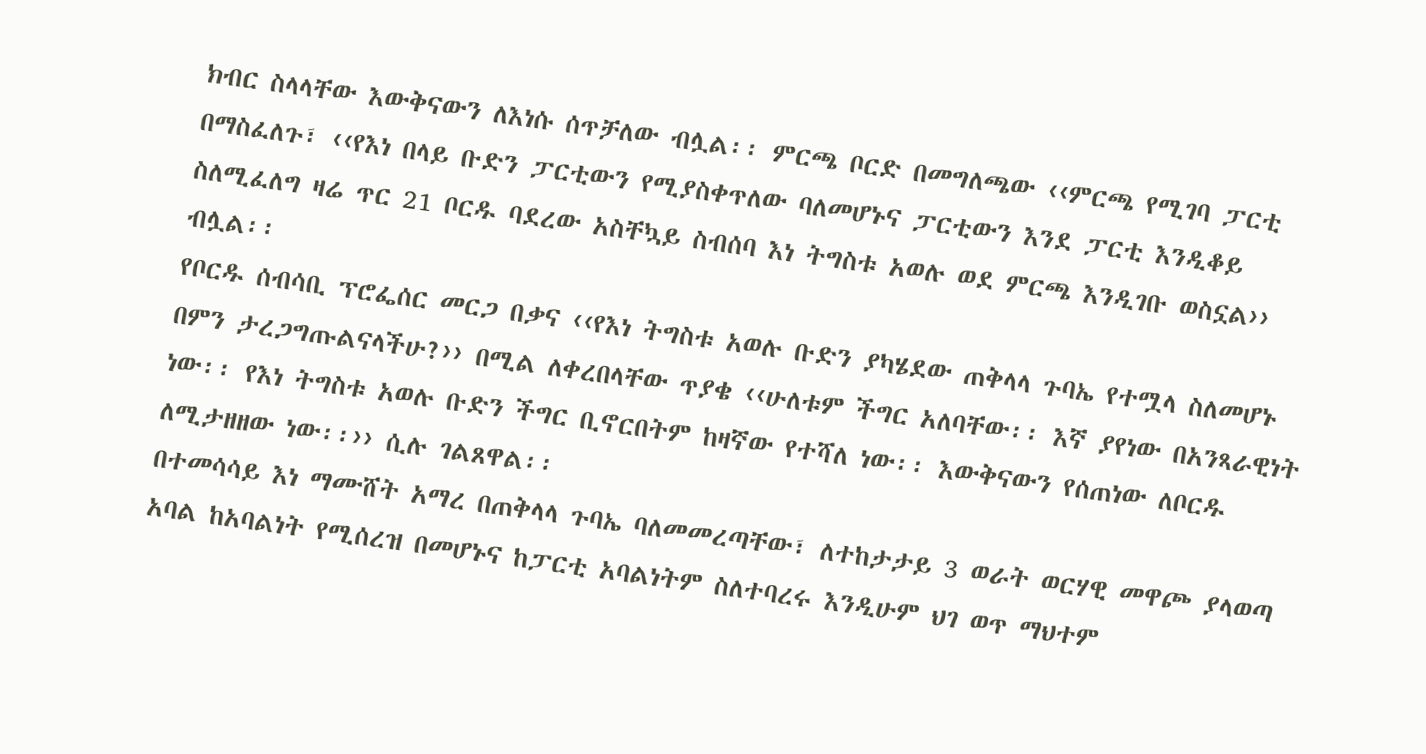ክብር ስላላቸው እውቅናውን ለእነሱ ሰጥቻለው ብሏል፡፡ ምርጫ ቦርድ በመግለጫው ‹‹ምርጫ የሚገባ ፓርቲ በማስፈለጉ፣ ‹‹የእነ በላይ ቡድን ፓርቲውን የሚያስቀጥለው ባለመሆኑና ፓርቲውን እንደ ፓርቲ እንዲቆይ ስለሚፈለግ ዛሬ ጥር 21 ቦርዱ ባደረው አስቸኳይ ስብሰባ እነ ትግስቱ አወሉ ወደ ምርጫ እንዲገቡ ወስኗል›› ብሏል፡፡
የቦርዱ ሰብሳቢ ፕሮፌሰር መርጋ በቃና ‹‹የእነ ትግስቱ አወሉ ቡድን ያካሄደው ጠቅላላ ጉባኤ የተሟላ ስለመሆኑ በምን ታረጋግጡልናላችሁ?›› በሚል ለቀረበላቸው ጥያቄ ‹‹ሁለቱም ችግር አለባቸው፡፡ እኛ ያየነው በአንጻራዊነት ነው፡፡ የእነ ትግስቱ አወሉ ቡድን ችግር ቢኖርበትም ከዛኛው የተሻለ ነው፡፡ እውቅናውን የሰጠነው ለቦርዱ ለሚታዘዘው ነው፡፡›› ሲሉ ገልጸዋል፡፡
በተመሳሳይ እነ ማሙሸት አማረ በጠቅላላ ጉባኤ ባለመመረጣቸው፣ ለተከታታይ 3 ወራት ወርሃዊ መዋጮ ያላወጣ አባል ከአባልነት የሚሰረዝ በመሆኑና ከፓርቲ አባልነትም ስለተባረሩ እንዲሁም ህገ ወጥ ማህተም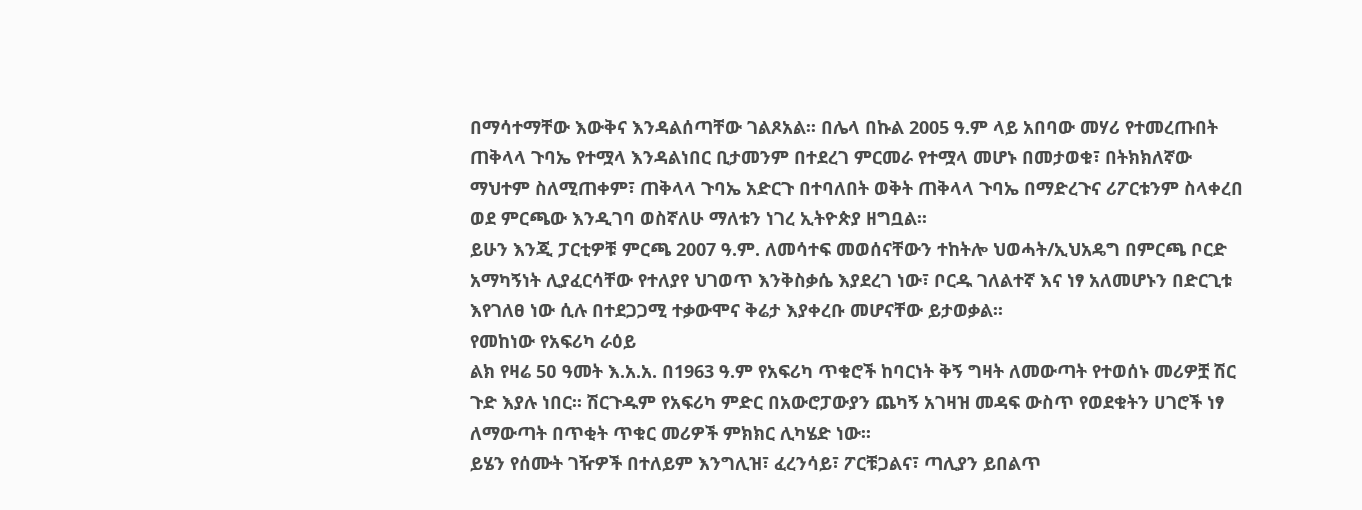በማሳተማቸው እውቅና እንዳልሰጣቸው ገልጾአል፡፡ በሌላ በኩል 2005 ዓ.ም ላይ አበባው መሃሪ የተመረጡበት ጠቅላላ ጉባኤ የተሟላ እንዳልነበር ቢታመንም በተደረገ ምርመራ የተሟላ መሆኑ በመታወቁ፣ በትክክለኛው ማህተም ስለሚጠቀም፣ ጠቅላላ ጉባኤ አድርጉ በተባለበት ወቅት ጠቅላላ ጉባኤ በማድረጉና ሪፖርቱንም ስላቀረበ ወደ ምርጫው እንዲገባ ወስኛለሁ ማለቱን ነገረ ኢትዮጵያ ዘግቧል፡፡
ይሁን እንጂ ፓርቲዎቹ ምርጫ 2007 ዓ.ም. ለመሳተፍ መወሰናቸውን ተከትሎ ህወሓት/ኢህአዴግ በምርጫ ቦርድ አማካኝነት ሊያፈርሳቸው የተለያየ ህገወጥ እንቅስቃሴ እያደረገ ነው፣ ቦርዱ ገለልተኛ እና ነፃ አለመሆኑን በድርጊቱ እየገለፀ ነው ሲሉ በተደጋጋሚ ተቃውሞና ቅሬታ እያቀረቡ መሆናቸው ይታወቃል፡፡
የመከነው የአፍሪካ ራዕይ
ልክ የዛሬ 5ዐ ዓመት እ.አ.አ. በ1963 ዓ.ም የአፍሪካ ጥቁሮች ከባርነት ቅኝ ግዛት ለመውጣት የተወሰኑ መሪዎቿ ሽር ጉድ እያሉ ነበር፡፡ ሽርጉዱም የአፍሪካ ምድር በአውሮፓውያን ጨካኝ አገዛዝ መዳፍ ውስጥ የወደቁትን ሀገሮች ነፃ ለማውጣት በጥቂት ጥቁር መሪዎች ምክክር ሊካሄድ ነው፡፡
ይሄን የሰሙት ገዥዎች በተለይም እንግሊዝ፣ ፈረንሳይ፣ ፖርቹጋልና፣ ጣሊያን ይበልጥ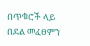በጥቁሮች ላይ በደል መፈፀምን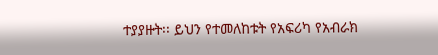ተያያዙት፡፡ ይህን የተመለከቱት የአፍሪካ የአብራክ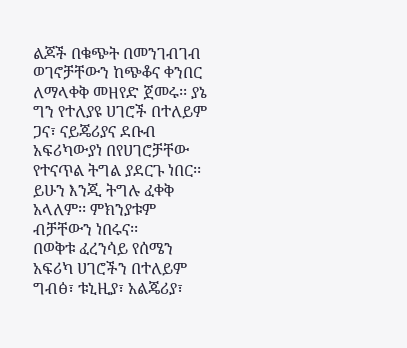ልጆች በቁጭት በመንገብገብ ወገኖቻቸውን ከጭቆና ቀንበር ለማላቀቅ መዘየድ ጀመሩ፡፡ ያኔ ግን የተለያዩ ሀገሮች በተለይም ጋና፣ ናይጄሪያና ደቡብ አፍሪካውያነ በየሀገሮቻቸው የተናጥል ትግል ያደርጉ ነበር፡፡ ይሁን እንጂ ትግሉ ፈቀቅ አላለም፡፡ ምክንያቱም ብቻቸውን ነበሩና፡፡
በወቅቱ ፈረንሳይ የሰሜን አፍሪካ ሀገሮችን በተለይም ግብፅ፣ ቱኒዚያ፣ አልጄሪያ፣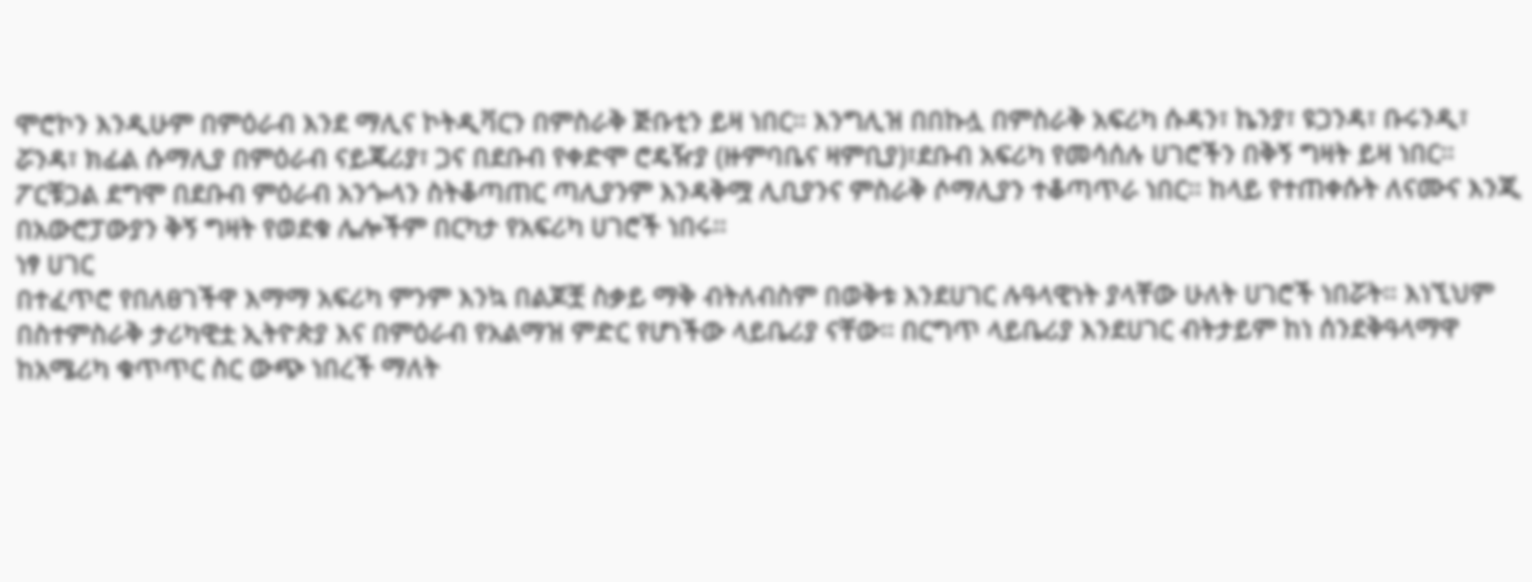ሞሮኮን እንዲሁም በምዕራብ እንደ ማሊና ኮትዲቫርን በምስራቅ ጅቡቲን ይዛ ነበር፡፡ እንግሊዝ በበኩሏ በምስራቅ አፍሪካ ሱዳን፣ ኬንያ፣ ዩጋንዳ፣ ቡሩንዲ፣ ሯንዳ፣ ክፊል ሱማሊያ በምዕራብ ናይጄሪያ፣ ጋና በደቡብ የቀድሞ ሮዴዥያ (ዙምባቤና ዛምቢያ)፣ደቡብ አፍሪካ የመሳሰሉ ሀገሮችን በቅኝ ግዛት ይዛ ነበር፡፡ ፖርቹጋል ደግሞ በደቡብ ምዕራብ አንጐላን ስትቆጣጠር ጣሊያንም እንዳቅሟ ሊቢያንና ምስራቅ ሶማሊያን ተቆጣጥራ ነበር፡፡ ከላይ የተጠቀሱት ለናሙና እንጂ በአውሮፓውያን ቅኝ ግዛት የወደቁ ሌሎችም በርካታ የአፍሪካ ሀገሮች ነበሩ፡፡
ነፃ ሀገር
በተፈጥሮ የበለፀገችዋ እማማ አፍሪካ ምንም እንኳ በልጆቿ ስቃይ ማቅ ብትለብስም በወቅቱ እንደሀገር ሉዓላዊነት ያላቸው ሁለት ሀገሮች ነበሯት፡፡ እነኚህም በስተምስራቅ ታሪካዊቷ ኢትዮጵያ እና በምዕራብ የአልማዝ ምድር የሆነችው ላይቤሪያ ናቸው፡፡ በርግጥ ላይቤሪያ እንደሀገር ብትታይም ከነ ሰንደቅዓላማዋ ከአሜሪካ ቁጥጥር ስር ውጭ ነበረች ማለት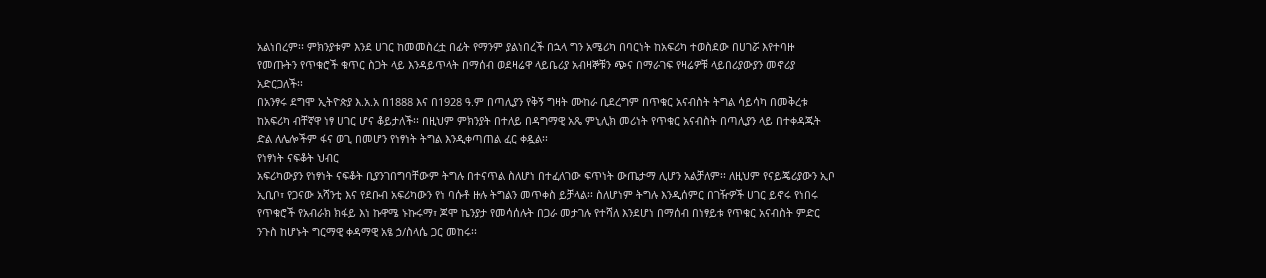አልነበረም፡፡ ምክንያቱም እንደ ሀገር ከመመስረቷ በፊት የማንም ያልነበረች በኋላ ግን አሜሪካ በባርነት ከአፍሪካ ተወስደው በሀገሯ እየተባዙ የመጡትን የጥቁሮች ቁጥር ስጋት ላይ እንዳይጥላት በማሰብ ወደዛሬዋ ላይቤሪያ አብዛኞቹን ጭና በማራገፍ የዛሬዎቹ ላይበሪያውያን መኖሪያ አድርጋለች፡፡
በአንፃሩ ደግሞ ኢትዮጵያ እ.አ.አ በ1888 እና በ1928 ዓ.ም በጣሊያን የቅኝ ግዛት ሙከራ ቢደረግም በጥቁር አናብስት ትግል ሳይሳካ በመቅረቱ ከአፍሪካ ብቸኛዋ ነፃ ሀገር ሆና ቆይታለች፡፡ በዚህም ምክንያት በተለይ በዳግማዊ አጼ ምኒሊክ መሪነት የጥቁር አናብስት በጣሊያን ላይ በተቀዳጁት ድል ለሌሎችም ፋና ወጊ በመሆን የነፃነት ትግል እንዲቀጣጠል ፈር ቀዷል፡፡
የነፃነት ናፍቆት ህብር
አፍሪካውያን የነፃነት ናፍቆት ቢያንገበግባቸውም ትግሉ በተናጥል ስለሆነ በተፈለገው ፍጥነት ውጤታማ ሊሆን አልቻለም፡፡ ለዚህም የናይጄሪያውን ኢቦ ኢቢቦ፣ የጋናው አሻንቲ እና የደቡብ አፍሪካውን የነ ባሱቶ ዙሉ ትግልን መጥቀስ ይቻላል፡፡ ስለሆነም ትግሉ እንዲሰምር በገዥዎች ሀገር ይኖሩ የነበሩ የጥቁሮች የአብራክ ክፋይ እነ ኩዋሜ ኑኩሩማ፣ ጆሞ ኬንያታ የመሳሰሉት በጋራ መታገሉ የተሻለ እንደሆነ በማሰብ በነፃይቱ የጥቁር አናብስት ምድር ንጉስ ከሆኑት ግርማዊ ቀዳማዊ አፄ ኃ/ስላሴ ጋር መከሩ፡፡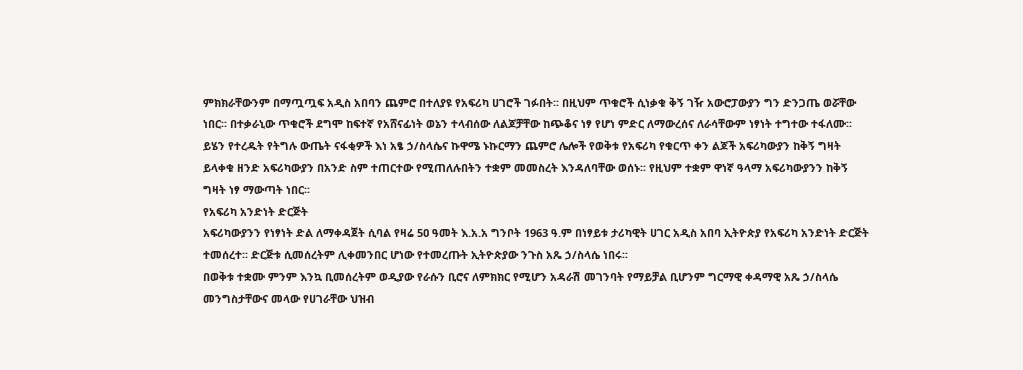ምክክራቸውንም በማጧጧፍ አዲስ አበባን ጨምሮ በተለያዩ የአፍሪካ ሀገሮች ገፉበት፡፡ በዚህም ጥቁሮች ሲነቃቁ ቅኝ ገዥ አውሮፓውያን ግን ድንጋጤ ወሯቸው ነበር፡፡ በተቃራኒው ጥቁሮች ደግሞ ከፍተኛ የአሸናፊነት ወኔን ተላብሰው ለልጆቻቸው ከጭቆና ነፃ የሆነ ምድር ለማውረሰና ለራሳቸውም ነፃነት ተግተው ተፋለሙ፡፡
ይሄን የተረዱት የትግሉ ውጤት ናፋቂዎች እነ አፄ ኃ/ስላሴና ኩዋሜ ኑኩርማን ጨምሮ ሌሎች የወቅቱ የአፍሪካ የቁርጥ ቀን ልጆች አፍሪካውያን ከቅኝ ግዛት ይላቀቁ ዘንድ አፍሪካውያን በአንድ ስም ተጠርተው የሚጠለሉበትን ተቋም መመስረት እንዳለባቸው ወሰኑ፡፡ የዚህም ተቋም ዋነኛ ዓላማ አፍሪካውያንን ከቅኝ ግዛት ነፃ ማውጣት ነበር፡፡
የአፍሪካ አንድነት ድርጅት
አፍሪካውያንን የነፃነት ድል ለማቀዳጀት ሲባል የዛሬ 5ዐ ዓመት እ.አ.አ ግንቦት 1963 ዓ.ም በነፃይቱ ታሪካዊት ሀገር አዲስ አበባ ኢትዮጵያ የአፍሪካ አንድነት ድርጅት ተመሰረተ፡፡ ድርጅቱ ሲመሰረትም ሊቀመንበር ሆነው የተመረጡት ኢትዮጵያው ንጉስ አጼ ኃ/ስላሴ ነበሩ፡፡
በወቅቱ ተቋሙ ምንም እንኳ ቢመሰረትም ወዲያው የራሱን ቢሮና ለምክክር የሚሆን አዳራሽ መገንባት የማይቻል ቢሆንም ግርማዊ ቀዳማዊ አጼ ኃ/ስላሴ መንግስታቸውና መላው የሀገራቸው ህዝብ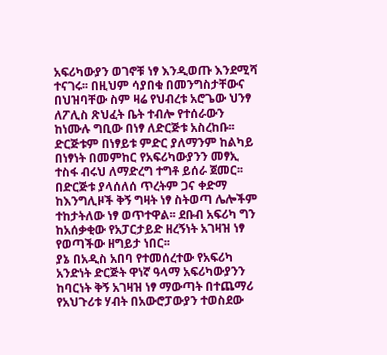አፍሪካውያን ወገኖቹ ነፃ እንዲወጡ እንደሚሻ ተናገሩ፡፡ በዚህም ሳያበቁ በመንግስታቸውና በህዝባቸው ስም ዛሬ የህብረቱ አሮጌው ህንፃ ለፖሊስ ጽህፈት ቤት ተብሎ የተሰራውን ከነሙሉ ግቢው በነፃ ለድርጅቱ አስረከቡ፡፡ ድርጅቱም በነፃይቱ ምድር ያለማንም ከልካይ በነፃነት በመምከር የአፍሪካውያንን መፃኢ ተስፋ ብሩህ ለማድረግ ተግቶ ይሰራ ጀመር፡፡
በድርጅቱ ያላሰለሰ ጥረትም ጋና ቀድማ ከእንግሊዞች ቅኝ ግዛት ነፃ ስትወጣ ሌሎችም ተከታትለው ነፃ ወጥተዋል፡፡ ደቡብ አፍሪካ ግን ከአሰቃቂው የአፓርታይድ ዘረኝነት አገዛዝ ነፃ የወጣችው ዘግይታ ነበር፡፡
ያኔ በአዲስ አበባ የተመሰረተው የአፍሪካ አንድነት ድርጅት ዋነኛ ዓላማ አፍሪካውያንን ከባርነት ቅኝ አገዛዝ ነፃ ማውጣት በተጨማሪ የአህጉሪቱ ሃብት በአውሮፓውያን ተወስደው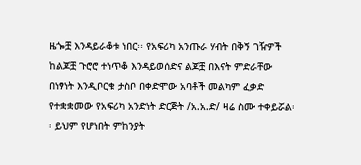ዜጐቿ እንዳይራቆቱ ነበር፡፡ የአፍሪካ አንጡራ ሃብት በቅኝ ገዥዎች ከልጆቿ ጉሮሮ ተነጥቆ እንዳይወሰድና ልጆቿ በእናት ምድራቸው በነፃነት እንዲቦርቁ ታስቦ በቀድሞው አባቶች መልካም ፈቃድ የተቋቋመው የአፍሪካ አንድነት ድርጅት /አ.አ.ድ/ ዛሬ ስሙ ተቀይሯል፡፡ ይህም የሆነበት ምከንያት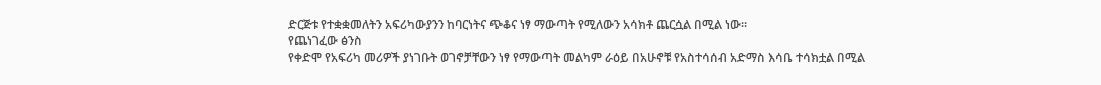ድርጅቱ የተቋቋመለትን አፍሪካውያንን ከባርነትና ጭቆና ነፃ ማውጣት የሚለውን አሳክቶ ጨርሷል በሚል ነው፡፡
የጨነገፈው ፅንስ
የቀድሞ የአፍሪካ መሪዎች ያነገቡት ወገኖቻቸውን ነፃ የማውጣት መልካም ራዕይ በአሁኖቹ የአስተሳሰብ አድማስ እሳቤ ተሳክቷል በሚል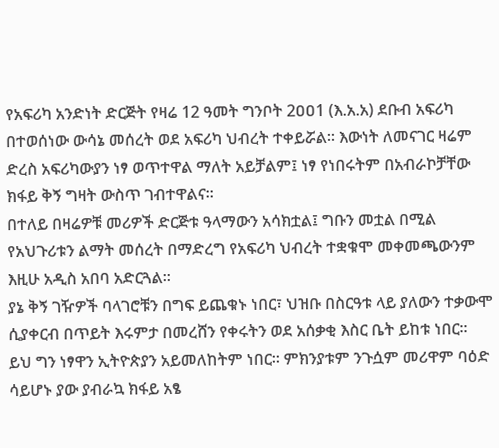የአፍሪካ አንድነት ድርጅት የዛሬ 12 ዓመት ግንቦት 2ዐዐ1 (እ.አ.አ) ደቡብ አፍሪካ በተወሰነው ውሳኔ መሰረት ወደ አፍሪካ ህብረት ተቀይሯል፡፡ እውነት ለመናገር ዛሬም ድረስ አፍሪካውያን ነፃ ወጥተዋል ማለት አይቻልም፤ ነፃ የነበሩትም በአብራኮቻቸው ክፋይ ቅኝ ግዛት ውስጥ ገብተዋልና፡፡
በተለይ በዛሬዎቹ መሪዎች ድርጅቱ ዓላማውን አሳክቷል፤ ግቡን መቷል በሚል የአህጉሪቱን ልማት መሰረት በማድረግ የአፍሪካ ህብረት ተቋቁሞ መቀመጫውንም እዚሁ አዲስ አበባ አድርጓል፡፡
ያኔ ቅኝ ገዥዎች ባላገሮቹን በግፍ ይጨቁኑ ነበር፣ ህዝቡ በስርዓቱ ላይ ያለውን ተቃውሞ ሲያቀርብ በጥይት እሩምታ በመረሸን የቀሩትን ወደ አሰቃቂ እስር ቤት ይከቱ ነበር፡፡ ይህ ግን ነፃዋን ኢትዮጵያን አይመለከትም ነበር፡፡ ምክንያቱም ንጉሷም መሪዋም ባዕድ ሳይሆኑ ያው ያብራኳ ክፋይ አፄ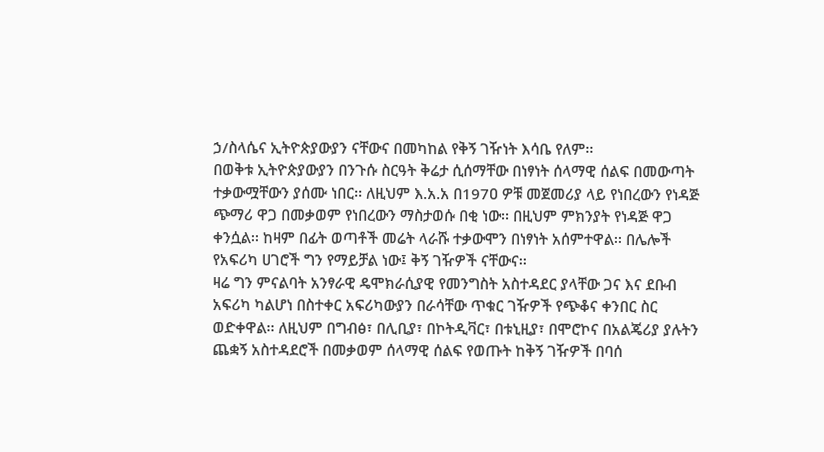ኃ/ስላሴና ኢትዮጵያውያን ናቸውና በመካከል የቅኝ ገዥነት እሳቤ የለም፡፡
በወቅቱ ኢትዮጵያውያን በንጉሱ ስርዓት ቅሬታ ሲሰማቸው በነፃነት ሰላማዊ ሰልፍ በመውጣት ተቃውሟቸውን ያሰሙ ነበር፡፡ ለዚህም እ.አ.አ በ197ዐ ዎቹ መጀመሪያ ላይ የነበረውን የነዳጅ ጭማሪ ዋጋ በመቃወም የነበረውን ማስታወሱ በቂ ነው፡፡ በዚህም ምክንያት የነዳጅ ዋጋ ቀንሷል፡፡ ከዛም በፊት ወጣቶች መሬት ላራሹ ተቃውሞን በነፃነት አሰምተዋል፡፡ በሌሎች የአፍሪካ ሀገሮች ግን የማይቻል ነው፤ ቅኝ ገዥዎች ናቸውና፡፡
ዛሬ ግን ምናልባት አንፃራዊ ዴሞክራሲያዊ የመንግስት አስተዳደር ያላቸው ጋና እና ደቡብ አፍሪካ ካልሆነ በስተቀር አፍሪካውያን በራሳቸው ጥቁር ገዥዎች የጭቆና ቀንበር ስር ወድቀዋል፡፡ ለዚህም በግብፅ፣ በሊቢያ፣ በኮትዲቫር፣ በቱኒዚያ፣ በሞሮኮና በአልጄሪያ ያሉትን ጨቋኝ አስተዳደሮች በመቃወም ሰላማዊ ሰልፍ የወጡት ከቅኝ ገዥዎች በባሰ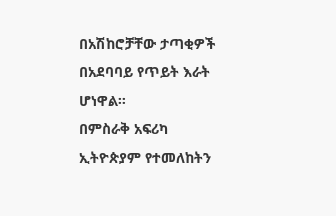በአሽከሮቻቸው ታጣቂዎች በአደባባይ የጥይት እራት ሆነዋል፡፡
በምስራቅ አፍሪካ ኢትዮጵያም የተመለከትን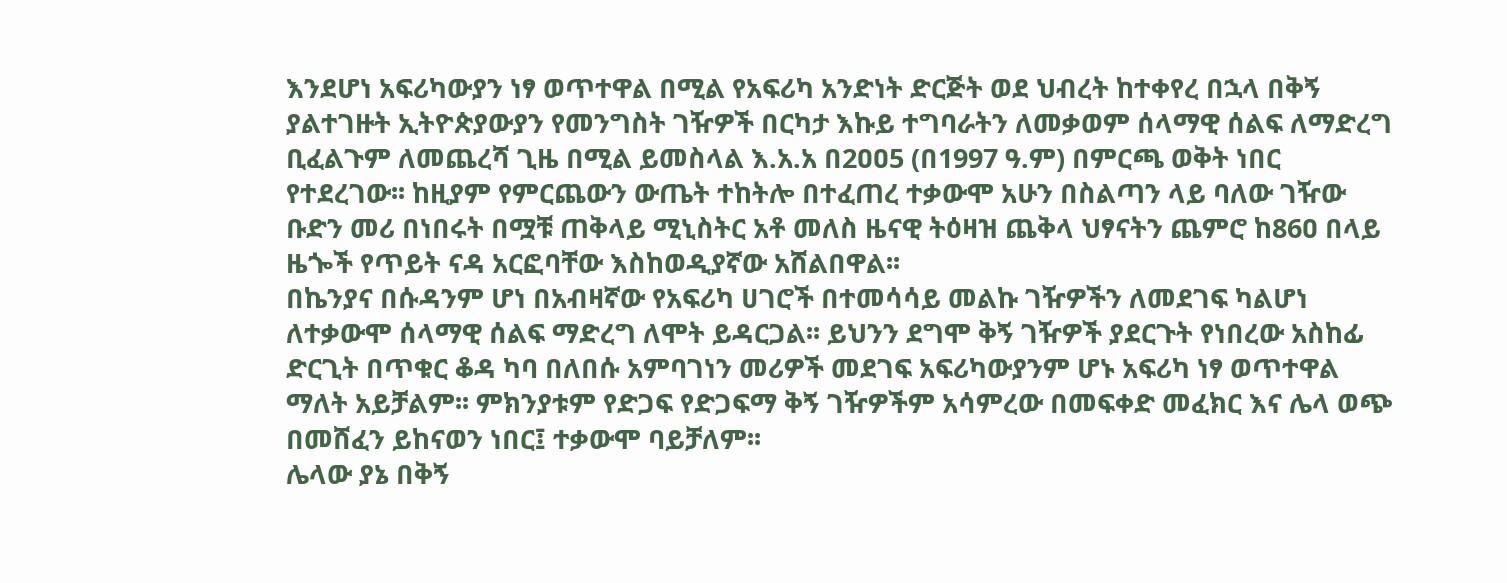እንደሆነ አፍሪካውያን ነፃ ወጥተዋል በሚል የአፍሪካ አንድነት ድርጅት ወደ ህብረት ከተቀየረ በኋላ በቅኝ ያልተገዙት ኢትዮጵያውያን የመንግስት ገዥዎች በርካታ እኩይ ተግባራትን ለመቃወም ሰላማዊ ሰልፍ ለማድረግ ቢፈልጉም ለመጨረሻ ጊዜ በሚል ይመስላል እ.አ.አ በ2ዐዐ5 (በ1997 ዓ.ም) በምርጫ ወቅት ነበር የተደረገው፡፡ ከዚያም የምርጨውን ውጤት ተከትሎ በተፈጠረ ተቃውሞ አሁን በስልጣን ላይ ባለው ገዥው ቡድን መሪ በነበሩት በሟቹ ጠቅላይ ሚኒስትር አቶ መለስ ዜናዊ ትዕዛዝ ጨቅላ ህፃናትን ጨምሮ ከ86ዐ በላይ ዜጐች የጥይት ናዳ አርፎባቸው እስከወዲያኛው አሸልበዋል፡፡
በኬንያና በሱዳንም ሆነ በአብዛኛው የአፍሪካ ሀገሮች በተመሳሳይ መልኩ ገዥዎችን ለመደገፍ ካልሆነ ለተቃውሞ ሰላማዊ ሰልፍ ማድረግ ለሞት ይዳርጋል፡፡ ይህንን ደግሞ ቅኝ ገዥዎች ያደርጉት የነበረው አስከፊ ድርጊት በጥቁር ቆዳ ካባ በለበሱ አምባገነን መሪዎች መደገፍ አፍሪካውያንም ሆኑ አፍሪካ ነፃ ወጥተዋል ማለት አይቻልም፡፡ ምክንያቱም የድጋፍ የድጋፍማ ቅኝ ገዥዎችም አሳምረው በመፍቀድ መፈክር እና ሌላ ወጭ በመሸፈን ይከናወን ነበር፤ ተቃውሞ ባይቻለም፡፡
ሌላው ያኔ በቅኝ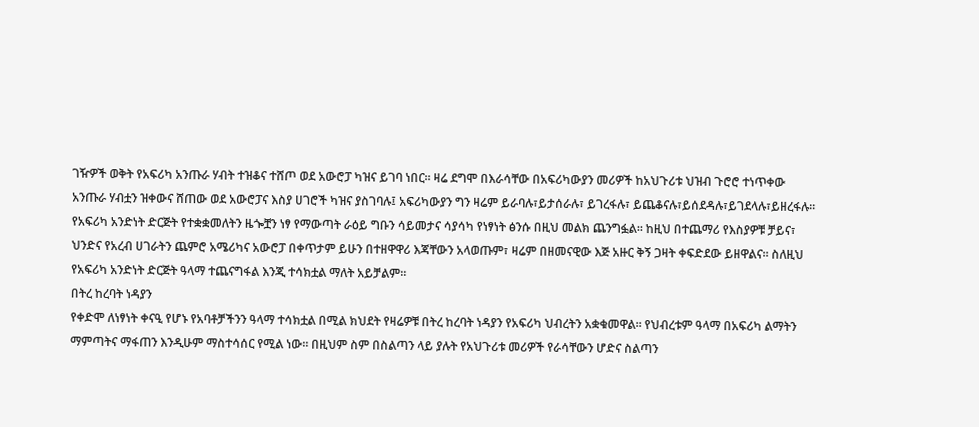ገዥዎች ወቅት የአፍሪካ አንጡራ ሃብት ተዝቆና ተሸጦ ወደ አውሮፓ ካዝና ይገባ ነበር፡፡ ዛሬ ደግሞ በእራሳቸው በአፍሪካውያን መሪዎች ከአህጉሪቱ ህዝብ ጉሮሮ ተነጥቀው አንጡራ ሃብቷን ዝቀውና ሸጠው ወደ አውሮፓና እስያ ሀገሮች ካዝና ያስገባሉ፤ አፍሪካውያን ግን ዛሬም ይራባሉ፣ይታሰራሉ፣ ይገረፋሉ፣ ይጨቆናሉ፣ይሰደዳሉ፣ይገደላሉ፣ይዘረፋሉ፡፡ የአፍሪካ አንድነት ድርጅት የተቋቋመለትን ዜጐቿን ነፃ የማውጣት ራዕይ ግቡን ሳይመታና ሳያሳካ የነፃነት ፅንሱ በዚህ መልክ ጨንግፏል፡፡ ከዚህ በተጨማሪ የእስያዎቹ ቻይና፣ ህንድና የአረብ ሀገራትን ጨምሮ አሜሪካና አውሮፓ በቀጥታም ይሁን በተዘዋዋሪ እጃቸውን አላወጡም፣ ዛሬም በዘመናዊው እጅ አዙር ቅኝ ጋዛት ቀፍድደው ይዘዋልና፡፡ ስለዚህ የአፍሪካ አንድነት ድርጅት ዓላማ ተጨናግፋል እንጂ ተሳክቷል ማለት አይቻልም፡፡
በትረ ከረባት ነዳያን
የቀድሞ ለነፃነት ቀናዒ የሆኑ የአባቶቻችንን ዓላማ ተሳክቷል በሚል ክህደት የዛሬዎቹ በትረ ከረባት ነዳያን የአፍሪካ ህብረትን አቋቁመዋል፡፡ የህብረቱም ዓላማ በአፍሪካ ልማትን ማምጣትና ማፋጠን እንዲሁም ማስተሳሰር የሚል ነው፡፡ በዚህም ስም በስልጣን ላይ ያሉት የአህጉሪቱ መሪዎች የራሳቸውን ሆድና ስልጣን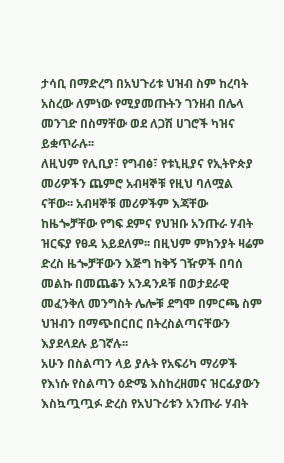ታሳቢ በማድረግ በአህጉሪቱ ህዝብ ስም ከረባት አስረው ለምነው የሚያመጡትን ገንዘብ በሌላ መንገድ በስማቸው ወደ ለጋሽ ሀገሮች ካዝና ይቋጥራሉ፡፡
ለዚህም የሊቢያ፣ የግብፅ፣ የቱኒዚያና የኢትዮጵያ መሪዎችን ጨምሮ አብዛኞቹ የዚህ ባለሟል ናቸው፡፡ አብዛኞቹ መሪዎችም እጃቸው ከዜጐቻቸው የግፍ ደምና የህዝቡ አንጡራ ሃብት ዝርፍያ የፀዳ አይደለም፡፡ በዚህም ምክንያት ዛሬም ድረስ ዜጐቻቸውን እጅግ ከቅኝ ገዥዎች በባሰ መልኩ በመጨቆን አንዳንዶቹ በወታደራዊ መፈንቅለ መንግስት ሌሎቹ ደግሞ በምርጫ ስም ህዝብን በማጭበርበር በትረስልጣናቸውን እያደላደሉ ይገኛሉ፡፡
አሁን በስልጣን ላይ ያሉት የአፍሪካ ማሪዎች የእነሱ የስልጣን ዕድሜ እስከረዘመና ዝርፊያውን እስኳጧጧፉ ድረስ የአህጉሪቱን አንጡራ ሃብት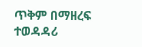ጥቅም በማዘረፍ ተወዳዳሪ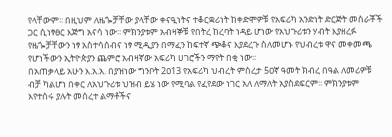የላቸውም፡፡ በዚህም ለዜጐቻቸው ያላቸው ቀናዒነትና ተቆርቋሪነት ከቀድሞዎቹ የአፍሪካ አንድነት ድርጅት መስራቾች ጋር ሲነፃፀር እጅግ አናሳ ነው፡፡ ምክንያቱም አብዛኞቹ የበትረ ከረባት ነዳይ ሆነው የአህጉሪቱን ሃብት እያዘረፉ የዜጐቻቸውን ነፃ አስተሳሰብና ነፃ ሚዲያን በማፈን ከፍተኛ ጭቆና እያደረጉ ስለመሆኑ የህብረቱ ዋና መቀመጫ የሆነችውን ኢትዮጵያን ጨምሮ አብዛኛው አፍሪካ ሀገሮችን ማየት በቂ ነው፡፡
በአጠቃላይ አሁን እ.አ.አ. በያዝነው ግንቦት 2ዐ13 የአፍሪካ ህብረት ምስረታ 5ዐኛ ዓመት ክብረ በዓል ለመሪዎቹ ብቻ ካልሆነ በቀር ለአህጉሪቱ ህዝብ ይሄ ነው የሚባል የፈየደው ነገር አለ ለማለት አያስደፍርም፡፡ ምክንያቱም እየተሰሩ ያሉት መሰረተ ልማቶችና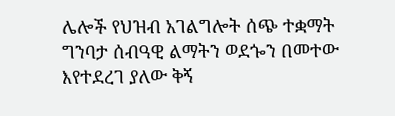ሌሎች የህዝብ አገልግሎት ሰጭ ተቋማት ግንባታ ሰብዓዊ ልማትን ወደጐን በመተው እየተደረገ ያለው ቅኝ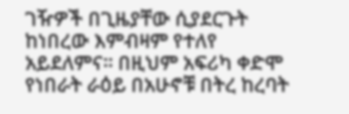ገዥዎች በጊዜያቸው ሲያደርጉት ከነበረው እምብዛም የተለየ አይደለምና፡፡ በዚህም አፍሪካ ቀድሞ የነበራት ራዕይ በአሁኖቹ በትረ ከረባት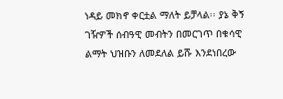ነዳይ መክኖ ቀርቷል ማለት ይቻላል፡፡ ያኔ ቅኝ ገዥዎች ሰብዓዊ መብትን በመርገጥ በቁሳዊ ልማት ህዝቡን ለመደለል ይሹ እንደነበረው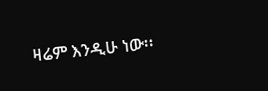ዛሬም እንዲሁ ነው፡፡